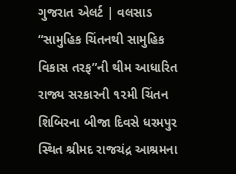ગુજરાત એલર્ટ | વલસાડ
“સામુહિક ચિંતનથી સામુહિક વિકાસ તરફ”ની થીમ આધારિત રાજ્ય સરકારની ૧૨મી ચિંતન શિબિરના બીજા દિવસે ધરમપુર સ્થિત શ્રીમદ રાજચંદ્ર આશ્રમના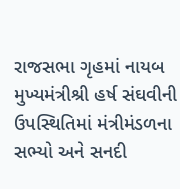રાજસભા ગૃહમાં નાયબ મુખ્યમંત્રીશ્રી હર્ષ સંઘવીની ઉપસ્થિતિમાં મંત્રીમંડળના સભ્યો અને સનદી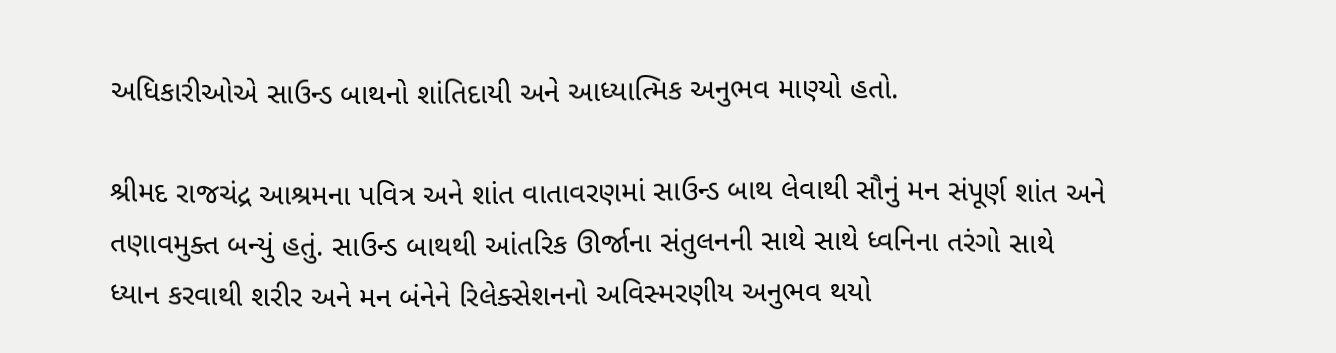અધિકારીઓએ સાઉન્ડ બાથનો શાંતિદાયી અને આધ્યાત્મિક અનુભવ માણ્યો હતો.

શ્રીમદ રાજચંદ્ર આશ્રમના પવિત્ર અને શાંત વાતાવરણમાં સાઉન્ડ બાથ લેવાથી સૌનું મન સંપૂર્ણ શાંત અને તણાવમુક્ત બન્યું હતું. સાઉન્ડ બાથથી આંતરિક ઊર્જાના સંતુલનની સાથે સાથે ધ્વનિના તરંગો સાથે ધ્યાન કરવાથી શરીર અને મન બંનેને રિલેક્સેશનનો અવિસ્મરણીય અનુભવ થયો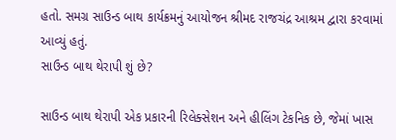હતો. સમગ્ર સાઉન્ડ બાથ કાર્યક્રમનું આયોજન શ્રીમદ રાજચંદ્ર આશ્રમ દ્વારા કરવામાં આવ્યું હતું.
સાઉન્ડ બાથ થેરાપી શું છે?

સાઉન્ડ બાથ થેરાપી એક પ્રકારની રિલેક્સેશન અને હીલિંગ ટેકનિક છે, જેમાં ખાસ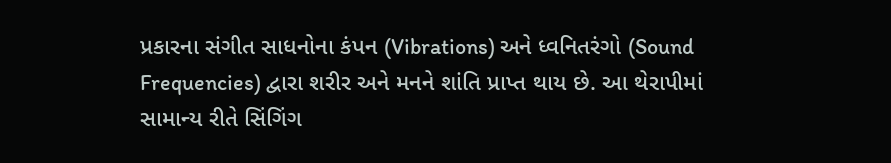પ્રકારના સંગીત સાધનોના કંપન (Vibrations) અને ધ્વનિતરંગો (Sound Frequencies) દ્વારા શરીર અને મનને શાંતિ પ્રાપ્ત થાય છે. આ થેરાપીમાં સામાન્ય રીતે સિંગિંગ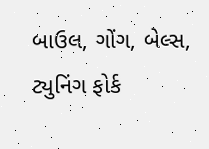બાઉલ, ગોંગ, બેલ્સ, ટ્યુનિંગ ફોર્ક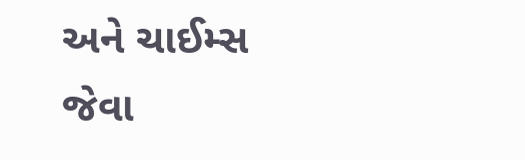અને ચાઈમ્સ જેવા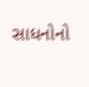સાધનોનો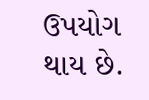ઉપયોગ થાય છે.